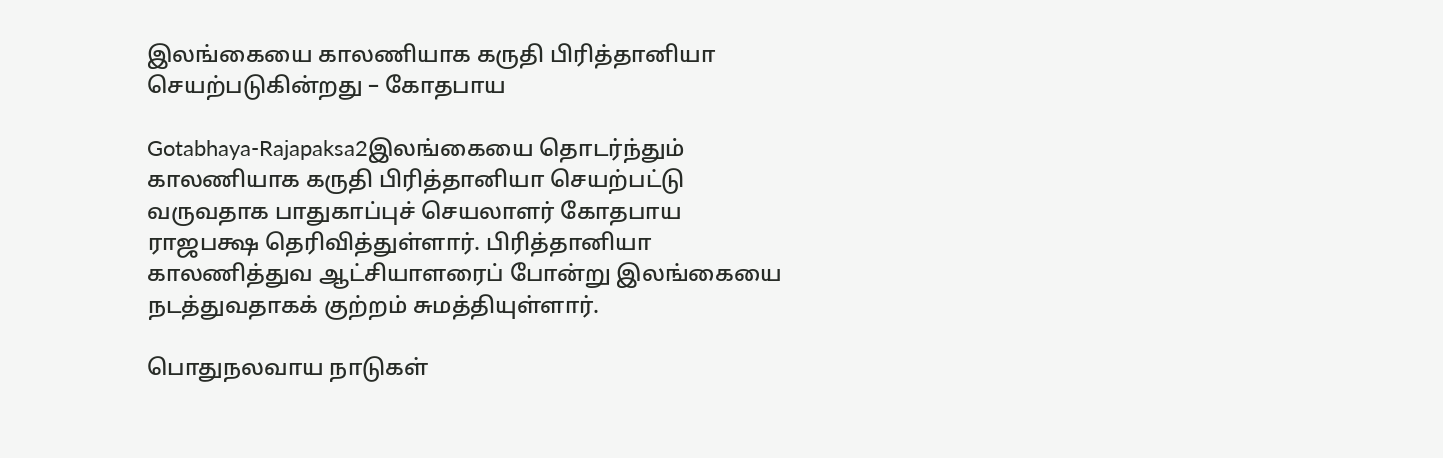இலங்கையை காலணியாக கருதி பிரித்தானியா செயற்படுகின்றது – கோதபாய

Gotabhaya-Rajapaksa2இலங்கையை தொடர்ந்தும் காலணியாக கருதி பிரித்தானியா செயற்பட்டு வருவதாக பாதுகாப்புச் செயலாளர் கோதபாய ராஜபக்ஷ தெரிவித்துள்ளார். பிரித்தானியா காலணித்துவ ஆட்சியாளரைப் போன்று இலங்கையை நடத்துவதாகக் குற்றம் சுமத்தியுள்ளார்.

பொதுநலவாய நாடுகள்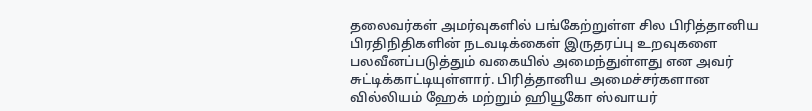தலைவர்கள் அமர்வுகளில் பங்கேற்றுள்ள சில பிரித்தானிய பிரதிநிதிகளின் நடவடிக்கைள் இருதரப்பு உறவுகளை பலவீனப்படுத்தும் வகையில் அமைந்துள்ளது என அவர் சுட்டிக்காட்டியுள்ளார். பிரித்தானிய அமைச்சர்களான வில்லியம் ஹேக் மற்றும் ஹியூகோ ஸ்வாயர்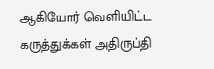ஆகியோர் வெளியிட்ட கருத்துக்கள் அதிருப்தி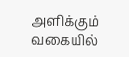அளிக்கும் வகையில்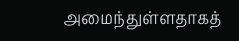அமைந்துள்ளதாகத்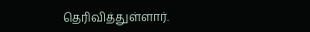தெரிவித்துள்ளார்.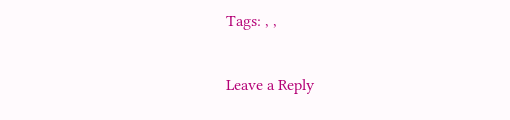Tags: , ,

Leave a Reply